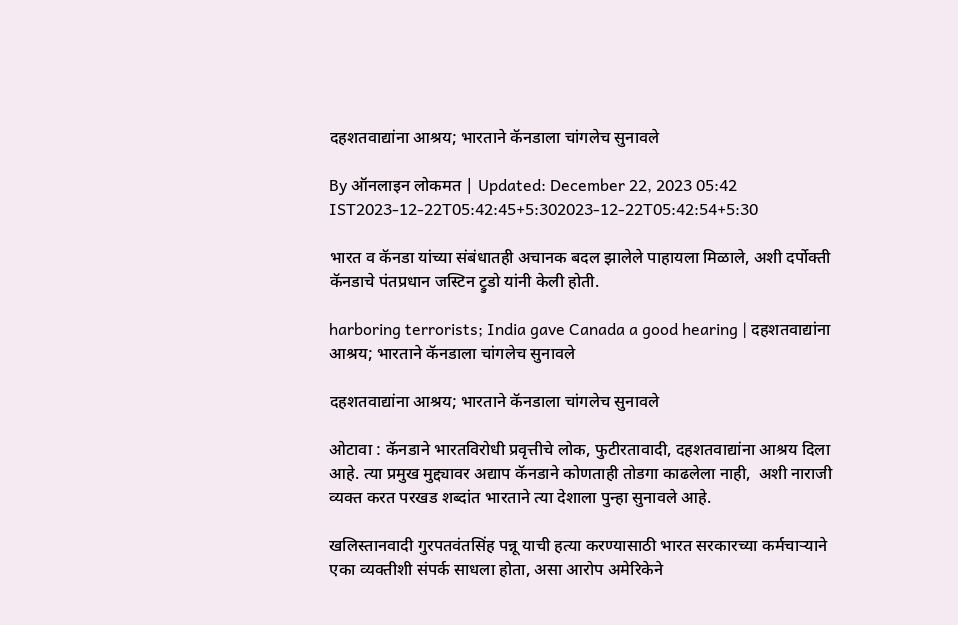दहशतवाद्यांना आश्रय; भारताने कॅनडाला चांगलेच सुनावले

By ऑनलाइन लोकमत | Updated: December 22, 2023 05:42 IST2023-12-22T05:42:45+5:302023-12-22T05:42:54+5:30

भारत व कॅनडा यांच्या संबंधातही अचानक बदल झालेले पाहायला मिळाले, अशी दर्पोक्ती कॅनडाचे पंतप्रधान जस्टिन ट्रुडो यांनी केली होती.

harboring terrorists; India gave Canada a good hearing | दहशतवाद्यांना आश्रय; भारताने कॅनडाला चांगलेच सुनावले

दहशतवाद्यांना आश्रय; भारताने कॅनडाला चांगलेच सुनावले

ओटावा : कॅनडाने भारतविरोधी प्रवृत्तीचे लोक, फुटीरतावादी, दहशतवाद्यांना आश्रय दिला आहे. त्या प्रमुख मुद्द्यावर अद्याप कॅनडाने कोणताही तोडगा काढलेला नाही,  अशी नाराजी व्यक्त करत परखड शब्दांत भारताने त्या देशाला पुन्हा सुनावले आहे.

खलिस्तानवादी गुरपतवंतसिंह पन्नू याची हत्या करण्यासाठी भारत सरकारच्या कर्मचाऱ्याने एका व्यक्तीशी संपर्क साधला होता, असा आरोप अमेरिकेने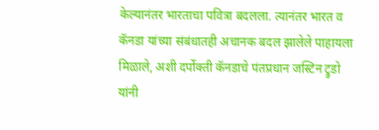केल्यानंतर भारताचा पवित्रा बदलला. त्यानंतर भारत व कॅनडा यांच्या संबंधातही अचानक बदल झालेले पाहायला मिळाले, अशी दर्पोक्ती कॅनडाचे पंतप्रधान जस्टिन ट्रुडो यांनी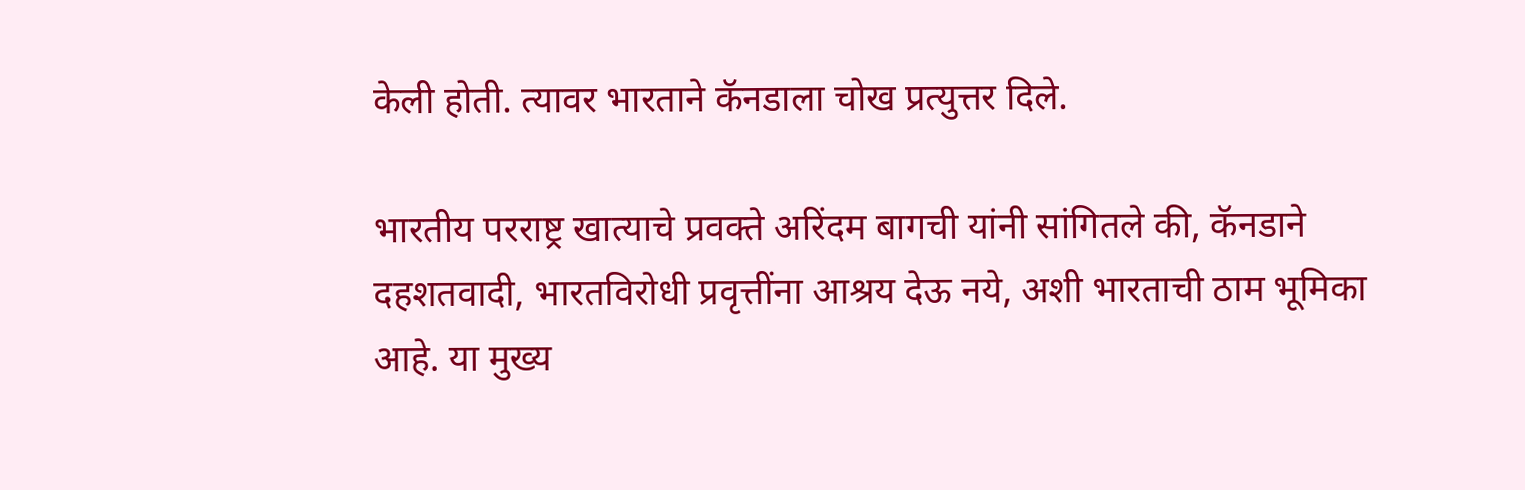केली होती. त्यावर भारताने कॅनडाला चोख प्रत्युत्तर दिले.

भारतीय परराष्ट्र खात्याचे प्रवक्ते अरिंदम बागची यांनी सांगितले की, कॅनडाने दहशतवादी, भारतविरोधी प्रवृत्तींना आश्रय देऊ नये, अशी भारताची ठाम भूमिका आहे. या मुख्य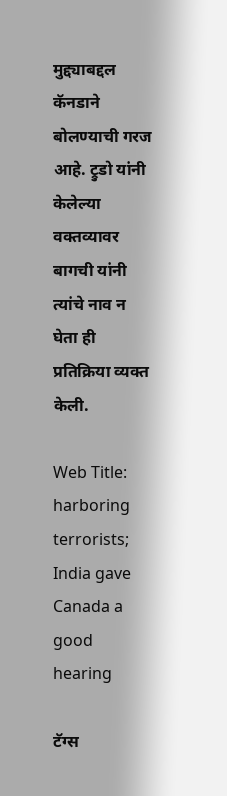मुद्द्याबद्दल कॅनडाने बोलण्याची गरज आहे. ट्रुडो यांनी केलेल्या वक्तव्यावर बागची यांनी त्यांचे नाव न घेता ही प्रतिक्रिया व्यक्त केली.

Web Title: harboring terrorists; India gave Canada a good hearing

टॅग्स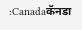:Canadaकॅनडा